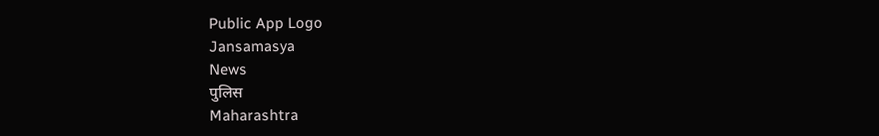Public App Logo
Jansamasya
News
पुलिस
Maharashtra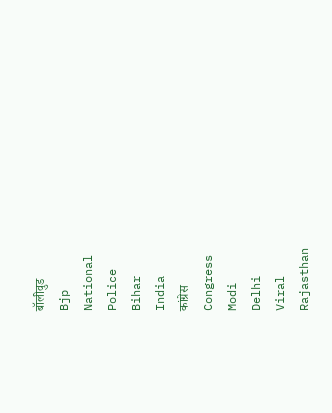बॉलीवुड
Bjp
National
Police
Bihar
India
कांग्रेस
Congress
Modi
Delhi
Viral
Rajasthan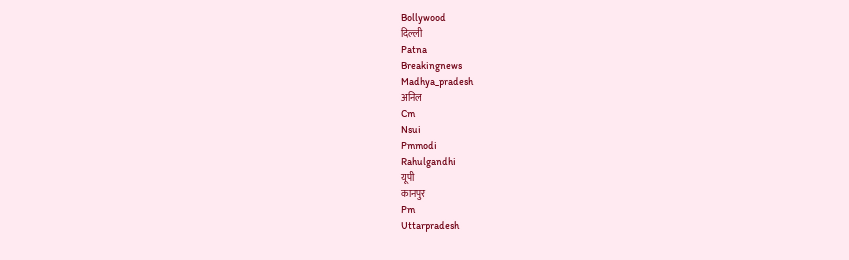Bollywood
दिल्ली
Patna
Breakingnews
Madhya_pradesh
अनिल
Cm
Nsui
Pmmodi
Rahulgandhi
यूपी
कानपुर
Pm
Uttarpradesh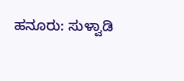ಹನೂರು: ಸುಳ್ವಾಡಿ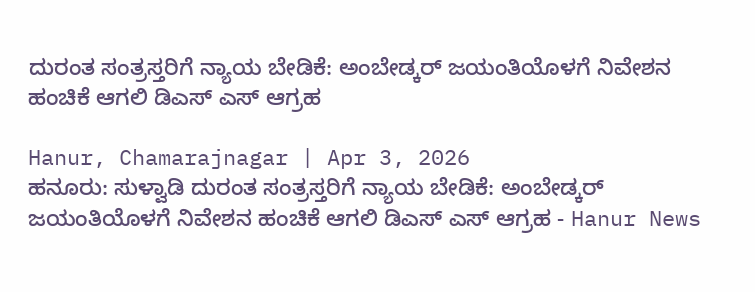ದುರಂತ ಸಂತ್ರಸ್ತರಿಗೆ ನ್ಯಾಯ ಬೇಡಿಕೆ: ಅಂಬೇಡ್ಕರ್ ಜಯಂತಿಯೊಳಗೆ ನಿವೇಶನ ಹಂಚಿಕೆ ಆಗಲಿ ಡಿಎಸ್ ಎಸ್ ಆಗ್ರಹ

Hanur, Chamarajnagar | Apr 3, 2026
ಹನೂರು: ಸುಳ್ವಾಡಿ ದುರಂತ ಸಂತ್ರಸ್ತರಿಗೆ ನ್ಯಾಯ ಬೇಡಿಕೆ: ಅಂಬೇಡ್ಕರ್ ಜಯಂತಿಯೊಳಗೆ ನಿವೇಶನ ಹಂಚಿಕೆ ಆಗಲಿ ಡಿಎಸ್ ಎಸ್ ಆಗ್ರಹ - Hanur News